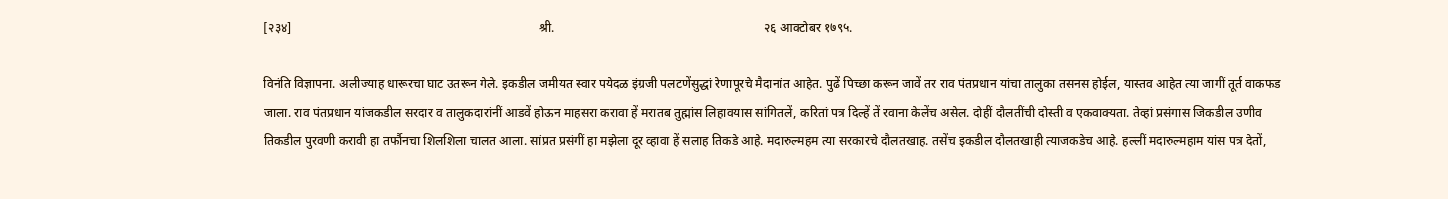[२३४]                                                                               श्री.                                                                   २६ आक्टोबर १७९५.

विनंति विज्ञापना. अलीज्याह धारूरचा घाट उतरून गेले. इकडील जमीयत स्वार पयेदळ इंग्रजी पलटणेंसुद्धां रेणापूरचे मैदानांत आहेत. पुढें पिच्छा करून जावें तर राव पंतप्रधान यांचा तालुका तसनस होईल, यास्तव आहेत त्या जागीं तूर्त वाकफड जाला. राव पंतप्रधान यांजकडील सरदार व तालुकदारांनीं आडवें होऊन माहसरा करावा हें मरातब तुह्मांस लिहावयास सांगितलें, करितां पत्र दिल्हें तें रवाना केलेंच असेल. दोहीं दौलतींची दोस्ती व एकवाक्यता. तेव्हां प्रसंगास जिकडील उणीव तिकडील पुरवणी करावी हा तर्फौनचा शिलशिला चालत आला. सांप्रत प्रसंगीं हा मझेला दूर व्हावा हें सलाह तिकडे आहे. मदारुल्महम त्या सरकारचे दौलतखाह. तसेंच इकडील दौलतखाही त्याजकडेच आहे. हल्लीं मदारुल्महाम यांस पत्र देतों,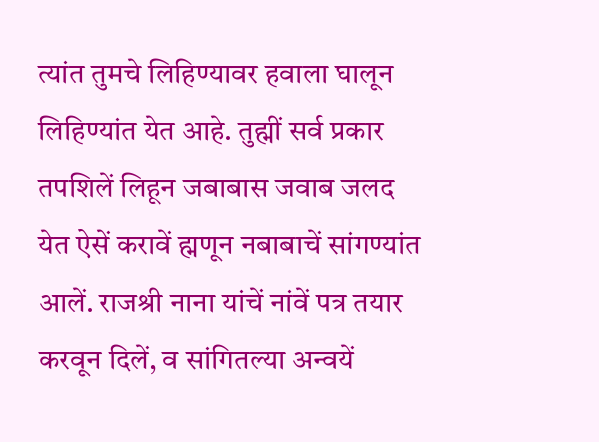त्यांत तुमचे लिहिण्यावर हवाला घालून लिहिण्यांत येत आहे. तुह्मीं सर्व प्रकार तपशिलें लिहून जबाबास जवाब जलद येत ऐसें करावें ह्मणून नबाबाचें सांगण्यांत आलें. राजश्री नाना यांचें नांवें पत्र तयार करवून दिलें, व सांगितल्या अन्वयें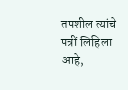तपशील त्यांचे पत्रीं लिहिला आहे,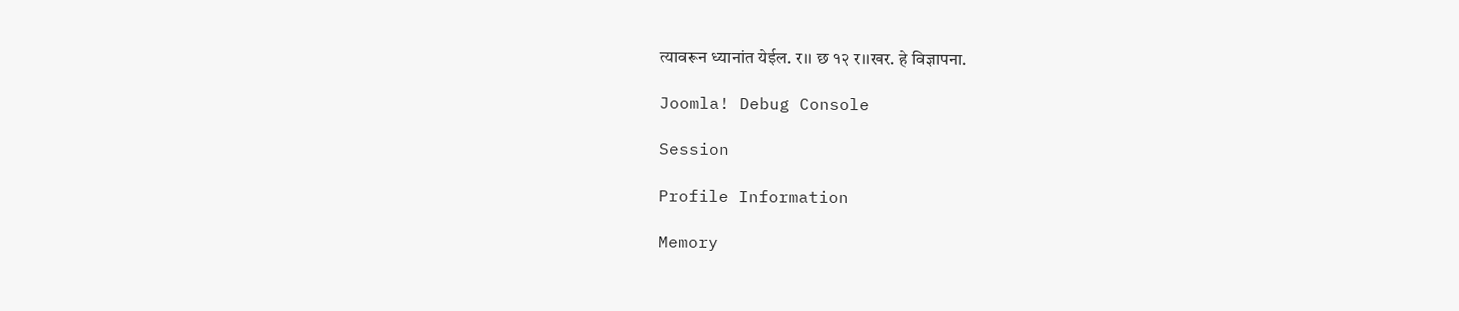त्यावरून ध्यानांत येईल. र।। छ १२ र।।खर. हे विज्ञापना.

Joomla! Debug Console

Session

Profile Information

Memory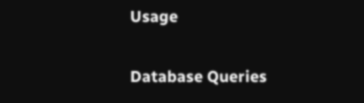Usage

Database Queries